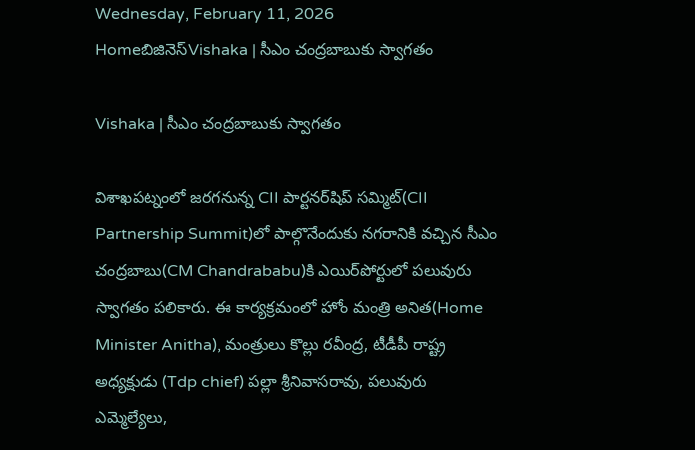Wednesday, February 11, 2026
Homeబిజినెస్Vishaka | సీఎం చంద్రబాబుకు స్వాగతం

Vishaka | సీఎం చంద్రబాబుకు స్వాగతం

విశాఖపట్నంలో జరగనున్న CII పార్టనర్‌షిప్ సమ్మిట్‌(CII Partnership Summit)లో పాల్గొనేందుకు నగరానికి వచ్చిన సీఎం చంద్రబాబు(CM Chandrababu)కి ఎయిర్‌పోర్టులో పలువురు స్వాగతం పలికారు. ఈ కార్యక్రమంలో హోం మంత్రి అనిత(Home Minister Anitha), మంత్రులు కొల్లు రవీంద్ర, టీడీపీ రాష్ట్ర అధ్యక్షుడు (Tdp chief) పల్లా శ్రీనివాసరావు, పలువురు ఎమ్మెల్యేలు,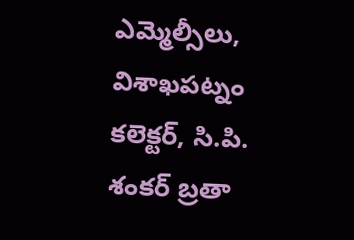ఎమ్మెల్సీలు, విశాఖపట్నం కలెక్టర్, సి.పి. శంకర్ బ్రతా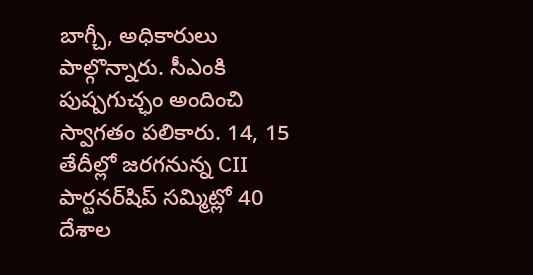బాగ్చీ, అధికారులు పాల్గొన్నారు. సీఎంకి పుష్పగుచ్ఛం అందించి స్వాగతం పలికారు. 14, 15 తేదీల్లో జరగనున్న CII పార్టనర్‌షిప్ సమ్మిట్లో 40 దేశాల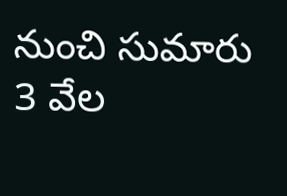నుంచి సుమారు 3 వేల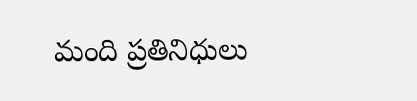మంది ప్రతినిధులు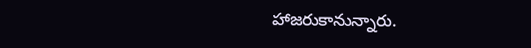హాజరుకానున్నారు.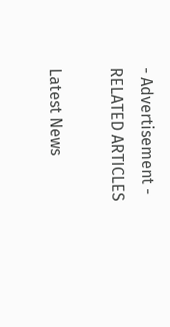- Advertisement -
RELATED ARTICLES

Latest News